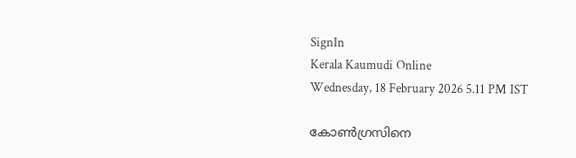SignIn
Kerala Kaumudi Online
Wednesday, 18 February 2026 5.11 PM IST

കോൺഗ്രസിനെ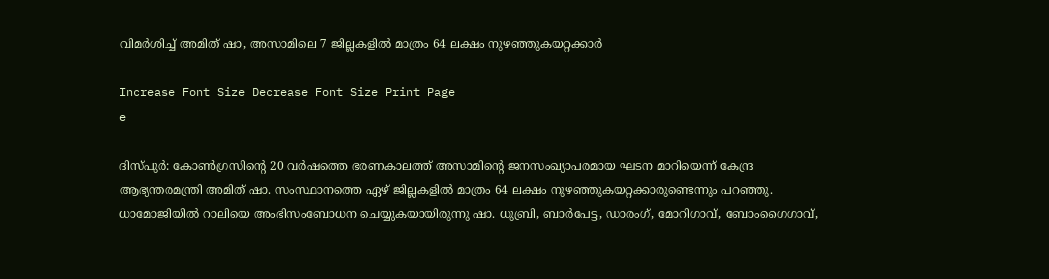വിമർശിച്ച് അമിത് ഷാ, അസാമിലെ 7 ജില്ലകളിൽ മാത്രം 64 ലക്ഷം നുഴഞ്ഞുകയറ്റക്കാർ

Increase Font Size Decrease Font Size Print Page
e

ദിസ്പുർ: കോൺഗ്രസിന്റെ 20 വർഷത്തെ ഭരണകാലത്ത് അസാമിന്റെ ജനസംഖ്യാപരമായ ഘടന മാറിയെന്ന് കേന്ദ്ര ആഭ്യന്തരമന്ത്രി അമിത് ഷാ. സംസ്ഥാനത്തെ ഏഴ് ജില്ലകളിൽ മാത്രം 64 ലക്ഷം നുഴഞ്ഞുകയറ്റക്കാരുണ്ടെന്നും പറഞ്ഞു. ധാമോജിയിൽ റാലിയെ അംഭിസംബോധന ചെയ്യുകയായിരുന്നു ഷാ. ധുബ്രി, ബാർപേട്ട, ഡാരംഗ്, മോറിഗാവ്, ബോംഗൈഗാവ്,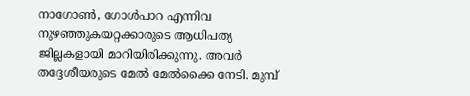നാഗോൺ, ഗോൾപാറ എന്നിവ നുഴഞ്ഞുകയറ്റക്കാരുടെ ആധിപത്യ ജില്ലകളായി മാറിയിരിക്കുന്നു. അവർ തദ്ദേശീയരുടെ മേൽ മേൽക്കൈ നേടി. മുമ്പ്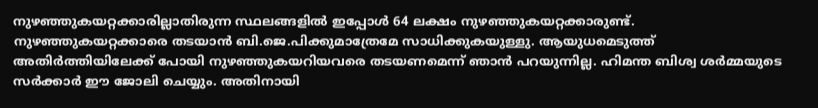നുഴഞ്ഞുകയറ്റക്കാരില്ലാതിരുന്ന സ്ഥലങ്ങളിൽ ഇപ്പോൾ 64 ലക്ഷം നുഴഞ്ഞുകയറ്റക്കാരുണ്ട്. നുഴഞ്ഞുകയറ്റക്കാരെ തടയാൻ ബി.ജെ.പിക്കുമാത്രേമേ സാധിക്കുകയുള്ളു. ആയുധമെടുത്ത് അതിർത്തിയിലേക്ക് പോയി നുഴഞ്ഞുകയറിയവരെ തടയണമെന്ന് ഞാൻ പറയുന്നില്ല. ഹിമന്ത ബിശ്വ ശർമ്മയുടെ സർക്കാർ ഈ ജോലി ചെയ്യും. അതിനായി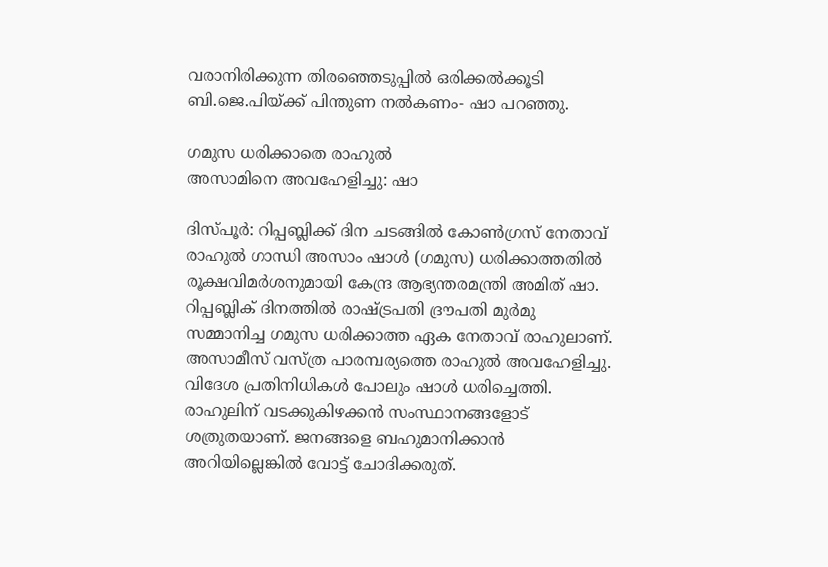വരാനിരിക്കുന്ന തിരഞ്ഞെടുപ്പിൽ ഒരിക്കൽക്കൂടി ബി.ജെ.പിയ്ക്ക് പിന്തുണ നൽകണം- ഷാ പറഞ്ഞു.

ഗമുസ ധരിക്കാതെ രാഹുൽ
അസാമിനെ അവഹേളിച്ചു: ഷാ

ദിസ്പൂർ: റിപ്പബ്ലിക്ക് ദിന ചടങ്ങിൽ കോൺഗ്രസ് നേതാവ് രാഹുൽ ഗാന്ധി അസാം ഷാൾ (ഗമുസ) ധരിക്കാത്തതിൽ രൂക്ഷവിമർശനുമായി കേന്ദ്ര ആഭ്യന്തരമന്ത്രി അമിത് ഷാ. റിപ്പബ്ലിക് ദിനത്തിൽ രാഷ്ട്രപതി ദ്രൗപതി മുർമു സമ്മാനിച്ച ഗമുസ ധരിക്കാത്ത ഏക നേതാവ് രാഹുലാണ്. അസാമീസ് വസ്ത്ര പാരമ്പര്യത്തെ രാഹുൽ അവഹേളിച്ചു. വിദേശ പ്രതിനിധികൾ പോലും ഷാൾ ധരിച്ചെത്തി. രാഹുലിന് വടക്കുകിഴക്കൻ സംസ്ഥാനങ്ങളോട് ശത്രുതയാണ്. ജനങ്ങളെ ബഹുമാനിക്കാൻ അറിയില്ലെങ്കിൽ വോട്ട് ചോദിക്കരുത്.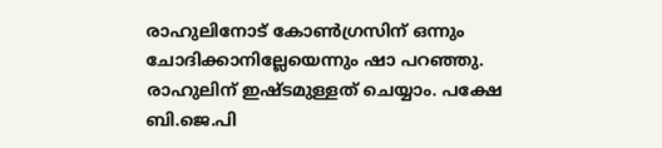രാഹുലിനോട് കോൺഗ്രസിന് ഒന്നും ചോദിക്കാനില്ലേയെന്നും ഷാ പറഞ്ഞു. രാഹുലിന് ഇഷ്ടമുള്ളത് ചെയ്യാം. പക്ഷേ ബി.ജെ.പി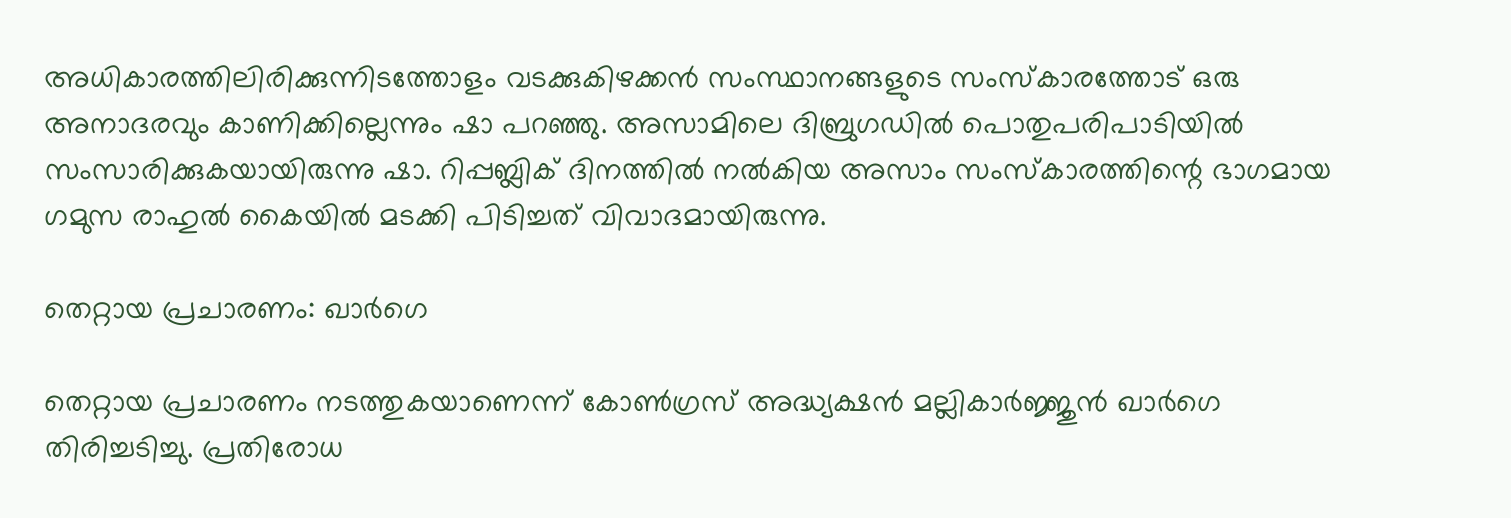അധികാരത്തിലിരിക്കുന്നിടത്തോളം വടക്കുകിഴക്കൻ സംസ്ഥാനങ്ങളുടെ സംസ്‌കാരത്തോട് ഒരു അനാദരവും കാണിക്കില്ലെന്നും ഷാ പറ‌ഞ്ഞു. അസാമിലെ ദിബ്രുഗഡിൽ പൊതുപരിപാടിയിൽ സംസാരിക്കുകയായിരുന്നു ഷാ. റിപ്പബ്ലിക് ദിനത്തിൽ നൽകിയ അസാം സംസ്കാരത്തിന്റെ ഭാഗമായ ഗമുസ രാഹുൽ കൈയിൽ മടക്കി പിടിച്ചത് വിവാദമായിരുന്നു.

തെറ്റായ പ്രചാരണം: ഖാർഗെ

തെറ്റായ പ്രചാരണം നടത്തുകയാണെന്ന് കോൺഗ്രസ് അദ്ധ്യക്ഷൻ മല്ലികാർജ്ജുൻ ഖാർഗെ തിരിച്ചടിച്ചു. പ്രതിരോധ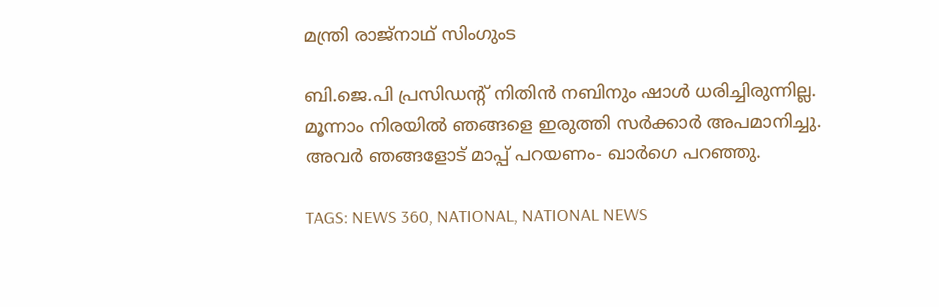മന്ത്രി രാജ്നാഥ് സിംഗുംട

ബി.ജെ.പി പ്രസിഡന്റ് നിതിൻ നബിനും ഷാൾ ധരിച്ചിരുന്നില്ല. മൂന്നാം നിരയിൽ ഞങ്ങളെ ഇരുത്തി സർക്കാർ അപമാനിച്ചു. അവർ ഞങ്ങളോട് മാപ്പ് പറയണം- ഖാർഗെ പറഞ്ഞു.

TAGS: NEWS 360, NATIONAL, NATIONAL NEWS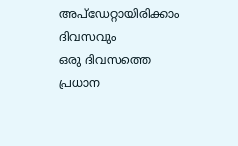അപ്ഡേറ്റായിരിക്കാം ദിവസവും
ഒരു ദിവസത്തെ പ്രധാന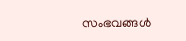സംഭവങ്ങൾ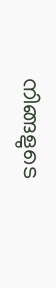നിങ്ങളുടെ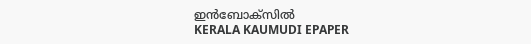ഇൻബോക്സിൽ
KERALA KAUMUDI EPAPER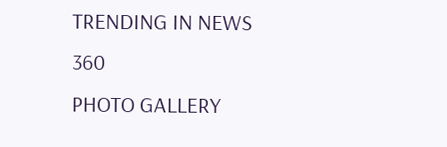TRENDING IN NEWS 360
PHOTO GALLERY